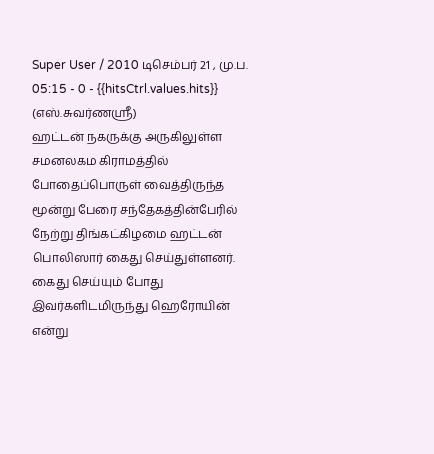Super User / 2010 டிசெம்பர் 21 , மு.ப. 05:15 - 0 - {{hitsCtrl.values.hits}}
(எஸ்.சுவர்ணஸ்ரீ)
ஹட்டன் நகருக்கு அருகிலுள்ள சமனலகம கிராமத்தில் போதைப்பொருள் வைத்திருந்த மூன்று பேரை சந்தேகத்தின்பேரில் நேற்று திங்கட்கிழமை ஹட்டன் பொலிஸார் கைது செய்துள்ளனர்.
கைது செய்யும் போது இவர்களிடமிருந்து ஹெரோயின் என்று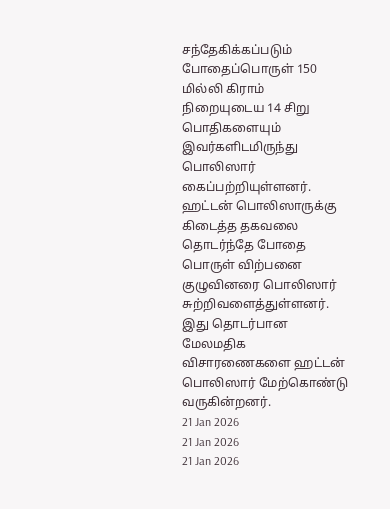சந்தேகிக்கப்படும் போதைப்பொருள் 150 மில்லி கிராம் நிறையுடைய 14 சிறு பொதிகளையும் இவர்களிடமிருந்து பொலிஸார் கைப்பற்றியுள்ளனர்.
ஹட்டன் பொலிஸாருக்கு கிடைத்த தகவலை தொடர்ந்தே போதை பொருள் விற்பனை குழுவினரை பொலிஸார் சுற்றிவளைத்துள்ளனர்.
இது தொடர்பான மேலமதிக விசாரணைகளை ஹட்டன் பொலிஸார் மேற்கொண்டு வருகின்றனர்.
21 Jan 2026
21 Jan 2026
21 Jan 2026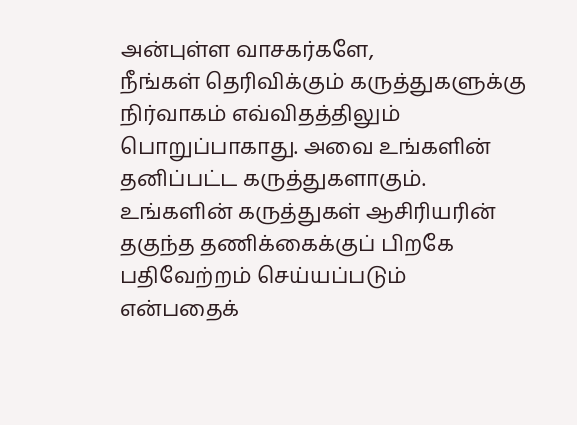அன்புள்ள வாசகர்களே,
நீங்கள் தெரிவிக்கும் கருத்துகளுக்கு நிர்வாகம் எவ்விதத்திலும் பொறுப்பாகாது. அவை உங்களின் தனிப்பட்ட கருத்துகளாகும். உங்களின் கருத்துகள் ஆசிரியரின் தகுந்த தணிக்கைக்குப் பிறகே பதிவேற்றம் செய்யப்படும் என்பதைக்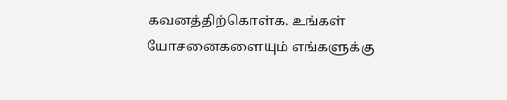கவனத்திற்கொள்க. உங்கள் யோசனைகளையும் எங்களுக்கு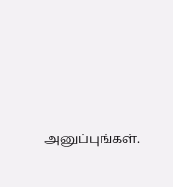அனுப்புங்கள்.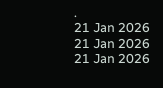.
21 Jan 2026
21 Jan 2026
21 Jan 2026